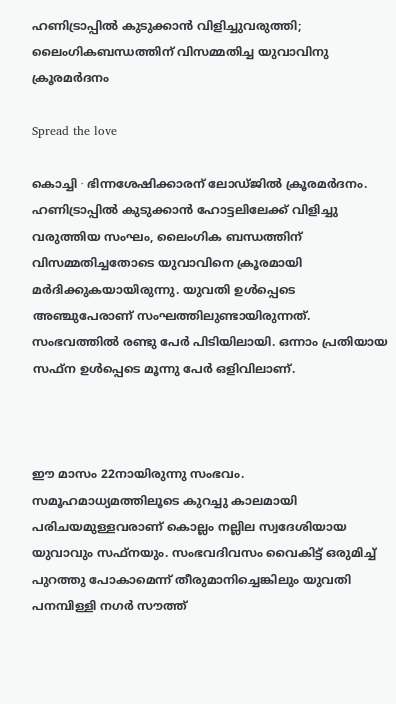ഹണിട്രാപ്പിൽ കുടുക്കാൻ വിളിച്ചുവരുത്തി; ലൈംഗികബന്ധത്തിന് വിസമ്മതിച്ച യുവാവിനു ക്രൂരമർദനം

Spread the love

കൊച്ചി ∙ ഭിന്നശേഷിക്കാരന് ലോഡ്ജിൽ ക്രൂരമർദനം. ഹണിട്രാപ്പിൽ കുടുക്കാൻ ഹോട്ടലിലേക്ക് വിളിച്ചു വരുത്തിയ സംഘം, ലൈംഗിക ബന്ധത്തിന് വിസമ്മതിച്ചതോടെ യുവാവിനെ ക്രൂരമായി മർദിക്കുകയായിരുന്നു. യുവതി ഉള്‍പ്പെടെ അഞ്ചുപേരാണ് സംഘത്തിലുണ്ടായിരുന്നത്. സംഭവത്തിൽ രണ്ടു പേർ പിടിയിലായി. ഒന്നാം പ്രതിയായ സഫ്ന ഉൾപ്പെടെ മൂന്നു പേർ ഒളിവിലാണ്.



ഈ മാസം 22നായിരുന്നു സംഭവം. സമൂഹമാധ്യമത്തിലൂടെ കുറച്ചു കാലമായി പരിചയമുള്ളവരാണ് കൊല്ലം നല്ലില സ്വദേശിയായ യുവാവും സഫ്നയും. സംഭവദിവസം വൈകിട്ട് ഒരുമിച്ച് പുറത്തു പോകാമെന്ന് തീരുമാനിച്ചെങ്കിലും യുവതി പനമ്പിള്ളി നഗർ സൗത്ത്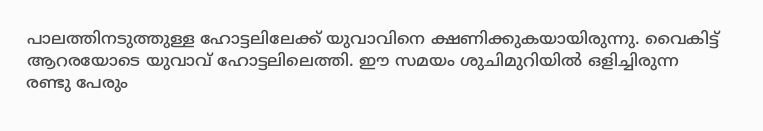പാലത്തിനടുത്തുള്ള ഹോട്ടലിലേക്ക് യുവാവിനെ ക്ഷണിക്കുകയായിരുന്നു. വൈകിട്ട് ആറരയോടെ യുവാവ് ഹോട്ടലിലെത്തി. ഈ സമയം ശുചിമുറിയിൽ ഒളിച്ചിരുന്ന രണ്ടു പേരും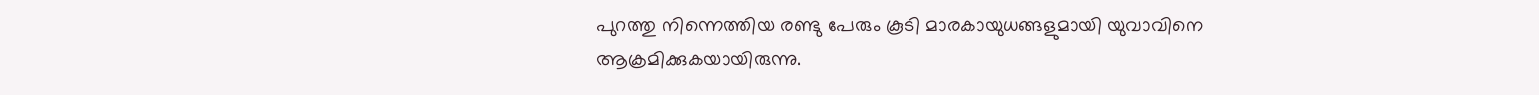പുറത്തു നിന്നെത്തിയ രണ്ടു പേരും കൂടി മാരകായുധങ്ങളുമായി യുവാവിനെ ആക്രമിക്കുകയായിരുന്നു.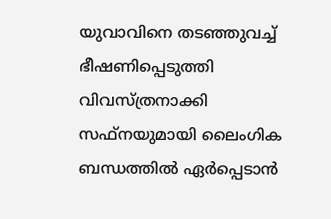യുവാവിനെ തടഞ്ഞുവച്ച് ഭീഷണിപ്പെടുത്തി വിവസ്ത്രനാക്കി സഫ്നയുമായി ലൈംഗിക ബന്ധത്തിൽ ഏർപ്പെടാൻ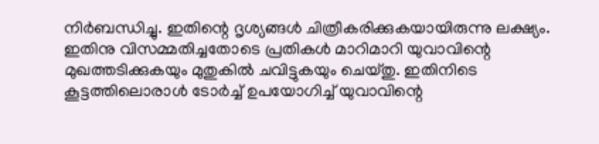നിർബന്ധിച്ചു. ഇതിന്റെ ദൃശ്യങ്ങൾ ചിത്രീകരിക്കുകയായിരുന്നു ലക്ഷ്യം. ഇതിനു വിസമ്മതിച്ചതോടെ പ്രതികൾ മാറിമാറി യുവാവിന്റെ മുഖത്തടിക്കുകയും മുതുകിൽ ചവിട്ടുകയും ചെയ്തു. ഇതിനിടെ കൂട്ടത്തിലൊരാൾ ടോർച്ച് ഉപയോഗിച്ച് യുവാവിന്റെ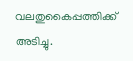വലതുകൈപ്പത്തിക്ക് അടിച്ചു.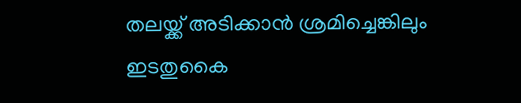തലയ്ക്ക് അടിക്കാൻ ശ്രമിച്ചെങ്കിലും ഇടതുകൈ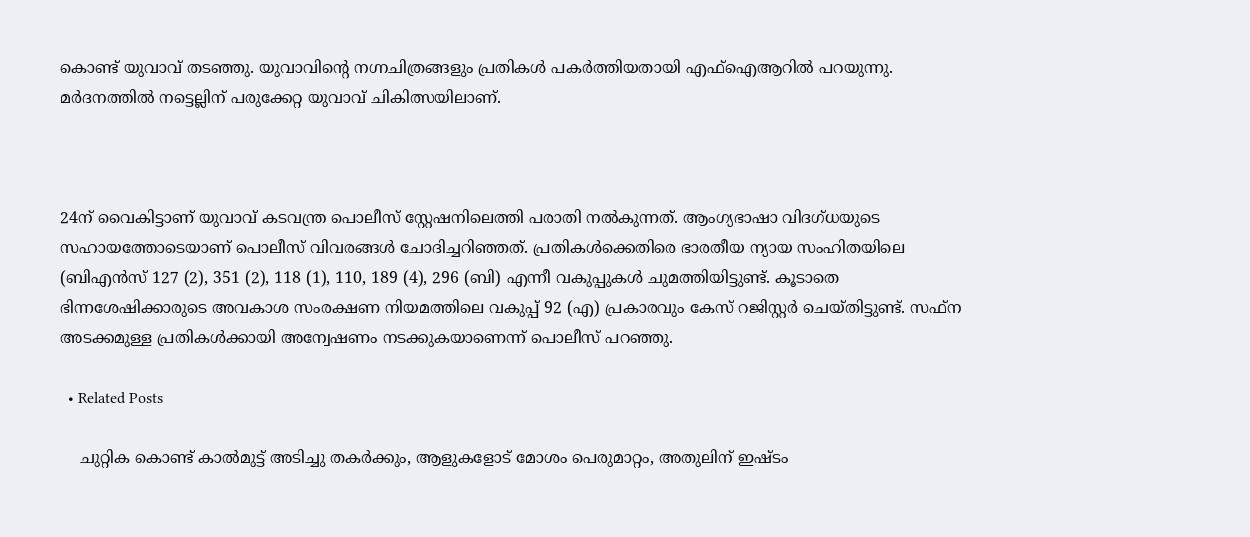കൊണ്ട് യുവാവ് തടഞ്ഞു. യുവാവിന്റെ നഗ്നചിത്രങ്ങളും പ്രതികൾ പകർത്തിയതായി എഫ്ഐആറില്‍ പറയുന്നു. മർദനത്തിൽ നട്ടെല്ലിന് പരുക്കേറ്റ യുവാവ് ചികിത്സയിലാണ്.



24ന് വൈകിട്ടാണ് യുവാവ് കടവന്ത്ര പൊലീസ് സ്റ്റേഷനിലെത്തി പരാതി നൽകുന്നത്. ആംഗ്യഭാഷാ വിദഗ്ധയുടെ സഹായത്തോടെയാണ് പൊലീസ് വിവരങ്ങൾ ചോദിച്ചറിഞ്ഞത്. പ്രതികൾക്കെതിരെ ഭാരതീയ ന്യായ സംഹിതയിലെ (ബിഎൻസ് 127 (2), 351 (2), 118 (1), 110, 189 (4), 296 (ബി) എന്നീ വകുപ്പുകൾ ചുമത്തിയിട്ടുണ്ട്. കൂടാതെ ഭിന്നശേഷിക്കാരുടെ അവകാശ സംരക്ഷണ നിയമത്തിലെ വകുപ്പ് 92 (എ) പ്രകാരവും കേസ് റജിസ്റ്റർ ചെയ്തിട്ടുണ്ട്. സഫ്ന അടക്കമുള്ള പ്രതികൾക്കായി അന്വേഷണം നടക്കുകയാണെന്ന് പൊലീസ് പറഞ്ഞു.

  • Related Posts

    ചുറ്റിക കൊണ്ട് കാൽമുട്ട് അടിച്ചു തകർക്കും, ആളുകളോട് മോശം പെരുമാറ്റം, അതുലിന് ഇഷ്ടം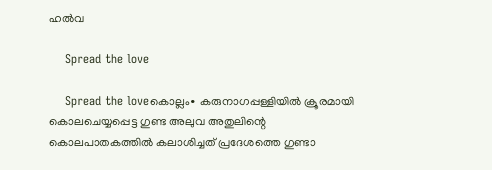ഹൽവ

    Spread the love

    Spread the loveകൊല്ലം∙ കരുനാഗപ്പള്ളിയിൽ ക്രൂരമായി കൊലചെയ്യപ്പെട്ട ഗുണ്ട അലുവ അതുലിന്റെ കൊലപാതകത്തിൽ കലാശിച്ചത് പ്രദേശത്തെ ഗുണ്ടാ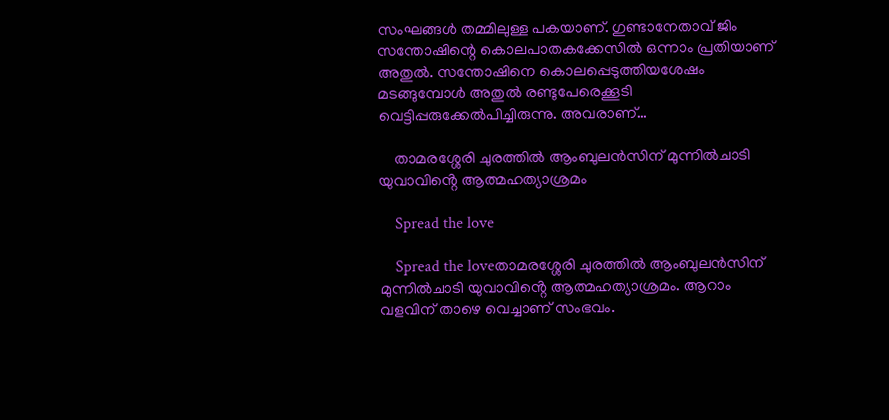സംഘങ്ങൾ തമ്മിലുള്ള പകയാണ്. ഗുണ്ടാനേതാവ് ജിം സന്തോഷിന്റെ കൊലപാതകക്കേസിൽ ഒന്നാം പ്രതിയാണ് അതുൽ. സന്തോഷിനെ കൊലപ്പെടുത്തിയശേഷം മടങ്ങുമ്പോൾ അതുൽ രണ്ടുപേരെക്കൂടി വെട്ടിപ്പരുക്കേൽപിച്ചിരുന്നു. അവരാണ്…

    താമരശ്ശേരി ചുരത്തിൽ ആംബുലൻസിന് മുന്നിൽചാടി യുവാവിൻ്റെ ആത്മഹത്യാശ്രമം

    Spread the love

    Spread the loveതാമരശ്ശേരി ചുരത്തിൽ ആംബുലൻസിന് മുന്നിൽചാടി യുവാവിൻ്റെ ആത്മഹത്യാശ്രമം. ആറാം വളവിന് താഴെ വെച്ചാണ് സംഭവം.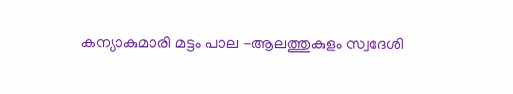കന്യാകുമാരി മട്ടം പാല -ആലത്തുകുളം സ്വദേശി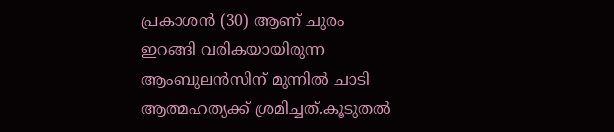പ്രകാശൻ (30) ആണ് ചുരം ഇറങ്ങി വരികയായിരുന്ന ആംബുലൻസിന് മുന്നിൽ ചാടി ആത്മഹത്യക്ക് ശ്രമിച്ചത്.കൂടുതൽ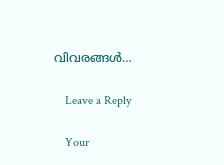വിവരങ്ങൾ…

    Leave a Reply

    Your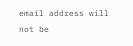email address will not be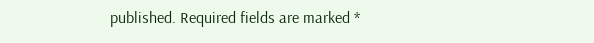published. Required fields are marked *